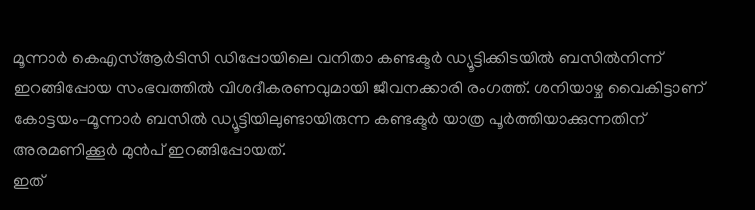മൂന്നാർ കെഎസ്ആർടിസി ഡിപ്പോയിലെ വനിതാ കണ്ടക്ടർ ഡ്യൂട്ടിക്കിടയിൽ ബസിൽനിന്ന് ഇറങ്ങിപ്പോയ സംഭവത്തിൽ വിശദീകരണവുമായി ജീവനക്കാരി രംഗത്ത്. ശനിയാഴ്ച വൈകിട്ടാണ് കോട്ടയം–മൂന്നാർ ബസിൽ ഡ്യൂട്ടിയിലുണ്ടായിരുന്ന കണ്ടക്ടർ യാത്ര പൂർത്തിയാക്കുന്നതിന് അരമണിക്കൂർ മുൻപ് ഇറങ്ങിപ്പോയത്.
ഇത്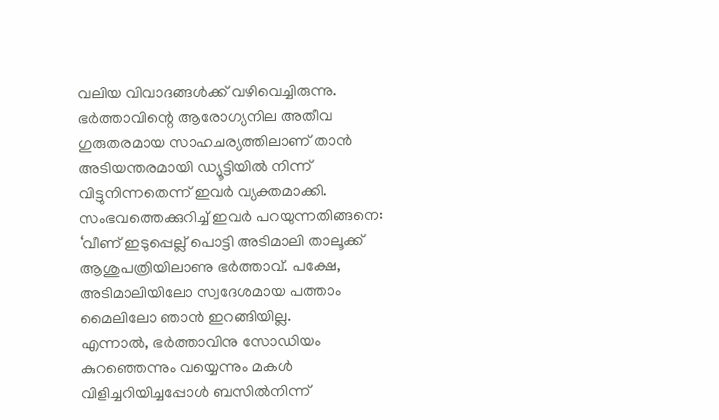വലിയ വിവാദങ്ങൾക്ക് വഴിവെച്ചിരുന്നു. ഭർത്താവിന്റെ ആരോഗ്യനില അതീവ ഗുരുതരമായ സാഹചര്യത്തിലാണ് താൻ അടിയന്തരമായി ഡ്യൂട്ടിയിൽ നിന്ന് വിട്ടുനിന്നതെന്ന് ഇവർ വ്യക്തമാക്കി.
സംഭവത്തെക്കുറിച്ച് ഇവർ പറയുന്നതിങ്ങനെ: ‘വീണ് ഇടുപ്പെല്ല് പൊട്ടി അടിമാലി താലൂക്ക് ആശുപത്രിയിലാണു ഭർത്താവ്. പക്ഷേ, അടിമാലിയിലോ സ്വദേശമായ പത്താം മൈലിലോ ഞാൻ ഇറങ്ങിയില്ല.
എന്നാൽ, ഭർത്താവിനു സോഡിയം കുറഞ്ഞെന്നും വയ്യെന്നും മകൾ വിളിച്ചറിയിച്ചപ്പോൾ ബസിൽനിന്ന്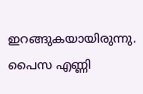ഇറങ്ങുകയായിരുന്നു. പൈസ എണ്ണി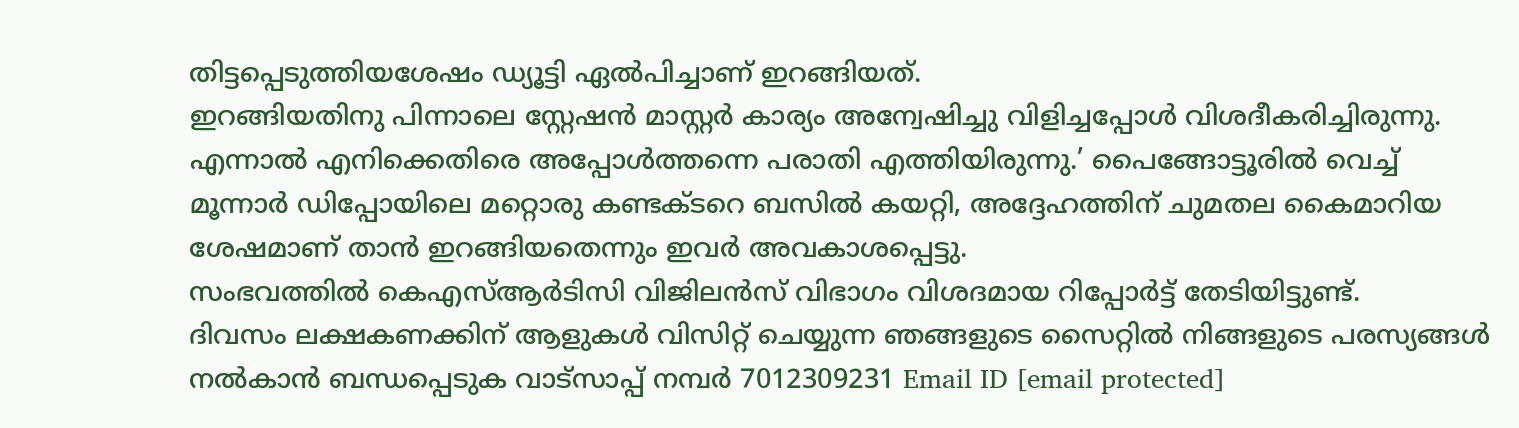തിട്ടപ്പെടുത്തിയശേഷം ഡ്യൂട്ടി ഏൽപിച്ചാണ് ഇറങ്ങിയത്.
ഇറങ്ങിയതിനു പിന്നാലെ സ്റ്റേഷൻ മാസ്റ്റർ കാര്യം അന്വേഷിച്ചു വിളിച്ചപ്പോൾ വിശദീകരിച്ചിരുന്നു. എന്നാൽ എനിക്കെതിരെ അപ്പോൾത്തന്നെ പരാതി എത്തിയിരുന്നു.’ പൈങ്ങോട്ടൂരിൽ വെച്ച് മൂന്നാർ ഡിപ്പോയിലെ മറ്റൊരു കണ്ടക്ടറെ ബസിൽ കയറ്റി, അദ്ദേഹത്തിന് ചുമതല കൈമാറിയ ശേഷമാണ് താൻ ഇറങ്ങിയതെന്നും ഇവർ അവകാശപ്പെട്ടു.
സംഭവത്തിൽ കെഎസ്ആർടിസി വിജിലൻസ് വിഭാഗം വിശദമായ റിപ്പോർട്ട് തേടിയിട്ടുണ്ട്.
ദിവസം ലക്ഷകണക്കിന് ആളുകൾ വിസിറ്റ് ചെയ്യുന്ന ഞങ്ങളുടെ സൈറ്റിൽ നിങ്ങളുടെ പരസ്യങ്ങൾ നൽകാൻ ബന്ധപ്പെടുക വാട്സാപ്പ് നമ്പർ 7012309231 Email ID [email protected]